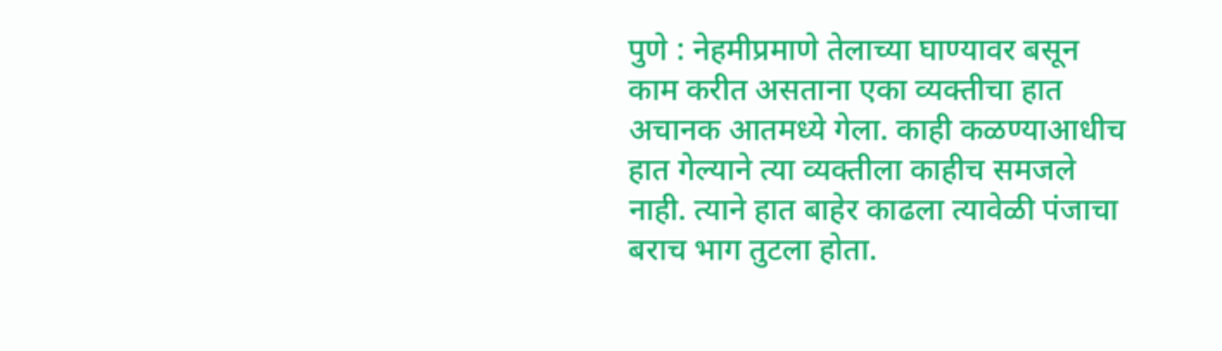पुणे : नेहमीप्रमाणे तेलाच्या घाण्यावर बसून काम करीत असताना एका व्यक्तीचा हात अचानक आतमध्ये गेला. काही कळण्याआधीच हात गेल्याने त्या व्यक्तीला काहीच समजले नाही. त्याने हात बाहेर काढला त्यावेळी पंजाचा बराच भाग तुटला होता.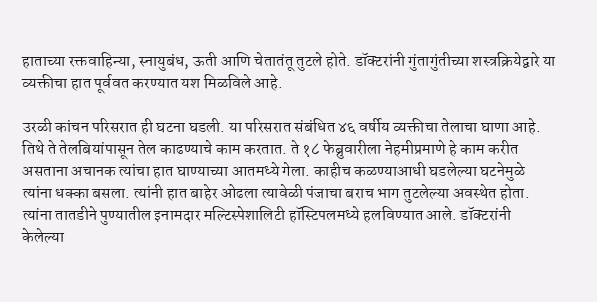हाताच्या रक्तवाहिन्या, स्नायुबंध, ऊती आणि चेतातंतू तुटले होते. डॉक्टरांनी गुंतागुंतीच्या शस्त्रक्रियेद्वारे या व्यक्तीचा हात पूर्ववत करण्यात यश मिळविले आहे.

उरळी कांचन परिसरात ही घटना घडली. या परिसरात संबंधित ४६ वर्षीय व्यक्तीचा तेलाचा घाणा आहे. तिथे ते तेलबियांपासून तेल काढण्याचे काम करतात. ते १८ फेब्रुवारीला नेहमीप्रमाणे हे काम करीत असताना अचानक त्यांचा हात घाण्याच्या आतमध्ये गेला. काहीच कळण्याआधी घडलेल्या घटनेमुळे त्यांना धक्का बसला. त्यांनी हात बाहेर ओढला त्यावेळी पंजाचा बराच भाग तुटलेल्या अवस्थेत होता. त्यांना तातडीने पुण्यातील इनामदार मल्टिस्पेशालिटी हॉस्टिपलमध्ये हलविण्यात आले. डॉक्टरांनी केलेल्या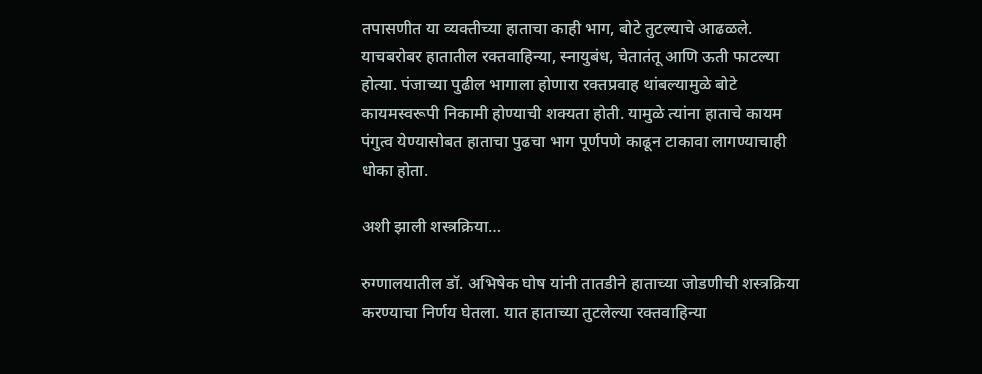तपासणीत या व्यक्तीच्या हाताचा काही भाग, बोटे तुटल्याचे आढळले. याचबरोबर हातातील रक्तवाहिन्या, स्नायुबंध, चेतातंतू आणि ऊती फाटल्या होत्या. पंजाच्या पुढील भागाला होणारा रक्तप्रवाह थांबल्यामुळे बोटे कायमस्वरूपी निकामी होण्याची शक्यता होती. यामुळे त्यांना हाताचे कायम पंगुत्व येण्यासोबत हाताचा पुढचा भाग पूर्णपणे काढून टाकावा लागण्याचाही धोका होता.

अशी झाली शस्त्रक्रिया…

रुग्णालयातील डॉ. अभिषेक घोष यांनी तातडीने हाताच्या जोडणीची शस्त्रक्रिया करण्याचा निर्णय घेतला. यात हाताच्या तुटलेल्या रक्तवाहिन्या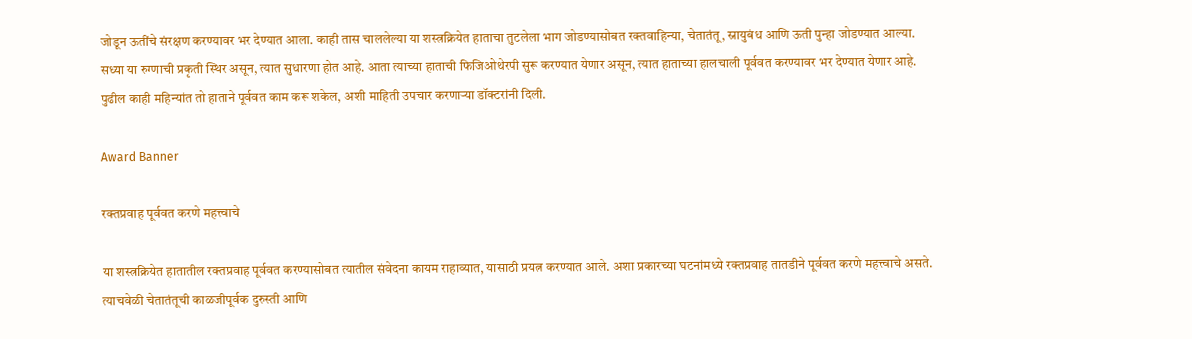जोडून ऊतींचे संरक्षण करण्यावर भर देण्यात आला. काही तास चाललेल्या या शस्त्रक्रियेत हाताचा तुटलेला भाग जोडण्यासोबत रक्तवाहिन्या, चेतातंतू, स्नायुबंध आणि ऊती पुन्हा जोडण्यात आल्या. सध्या या रुग्णाची प्रकृती स्थिर असून, त्यात सुधारणा होत आहे. आता त्याच्या हाताची फिजिओथेरपी सुरू करण्यात येणार असून, त्यात हाताच्या हालचाली पूर्ववत करण्यावर भर देण्यात येणार आहे. पुढील काही महिन्यांत तो हाताने पूर्ववत काम करू शकेल, अशी माहिती उपचार करणाऱ्या डॉक्टरांनी दिली.

Award Banner

रक्तप्रवाह पूर्ववत करणे महत्त्वाचे

या शस्त्रक्रियेत हातातील रक्तप्रवाह पूर्ववत करण्यासोबत त्यातील संवेदना कायम राहाव्यात, यासाठी प्रयत्न करण्यात आले. अशा प्रकारच्या घटनांमध्ये रक्तप्रवाह तातडीने पूर्ववत करणे महत्त्वाचे असते. त्याचवेळी चेतातंतूची काळजीपूर्वक दुरुस्ती आणि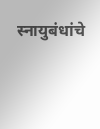स्नायुबंधांचे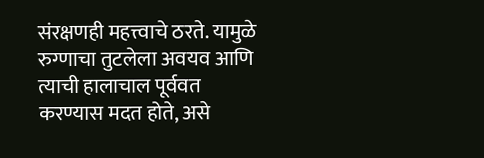संरक्षणही महत्त्वाचे ठरते. यामुळे रुग्णाचा तुटलेला अवयव आणि त्याची हालाचाल पूर्ववत करण्यास मदत होते, असे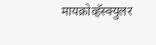मायक्रोव्हॅस्क्युलर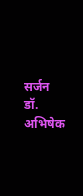सर्जन डॉ. अभिषेक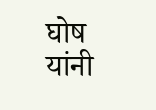घोष यांनी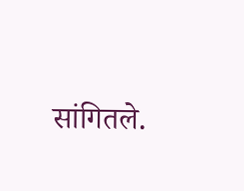सांगितले.